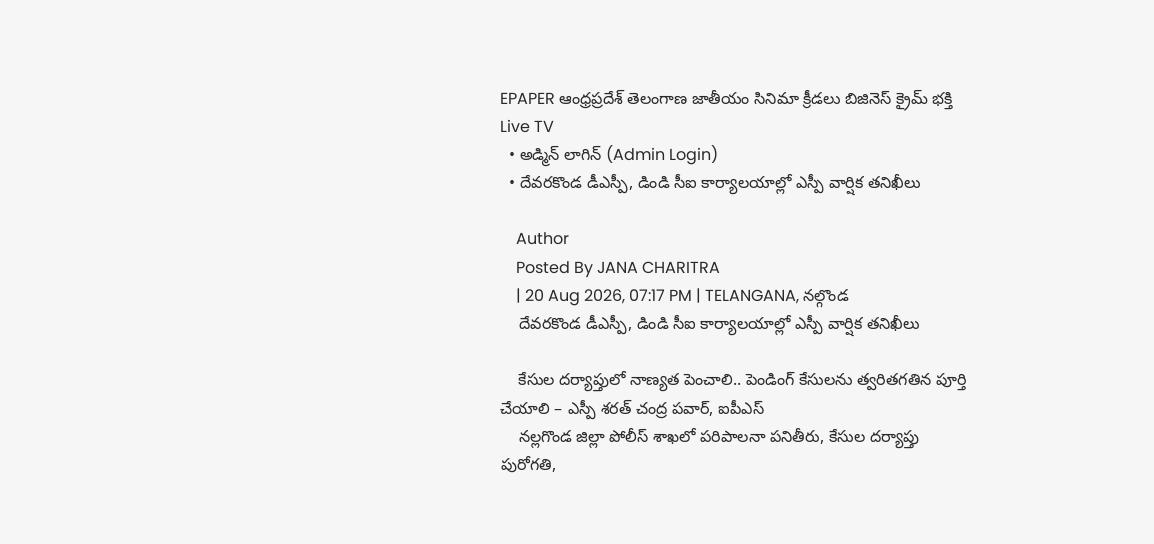EPAPER ఆంధ్రప్రదేశ్ తెలంగాణ జాతీయం సినిమా క్రీడలు బిజినెస్ క్రైమ్ భక్తి Live TV
  • అడ్మిన్ లాగిన్ (Admin Login)
  • దేవరకొండ డీఎస్పీ, డిండి సీఐ కార్యాలయాల్లో ఎస్పీ వార్షిక తనిఖీలు

    Author
    Posted By JANA CHARITRA
    | 20 Aug 2026, 07:17 PM | TELANGANA, నల్గొండ
    దేవరకొండ డీఎస్పీ, డిండి సీఐ కార్యాలయాల్లో ఎస్పీ వార్షిక తనిఖీలు

    కేసుల దర్యాప్తులో నాణ్యత పెంచాలి.. పెండింగ్ కేసులను త్వరితగతిన పూర్తి చేయాలి – ఎస్పీ శరత్ చంద్ర పవార్, ఐపీఎస్
    నల్లగొండ జిల్లా పోలీస్ శాఖలో పరిపాలనా పనితీరు, కేసుల దర్యాప్తు పురోగతి,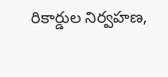రికార్డుల నిర్వహణ,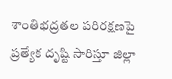శాంతిభద్రతల పరిరక్షణపై ప్రత్యేక దృష్టి సారిస్తూ జిల్లా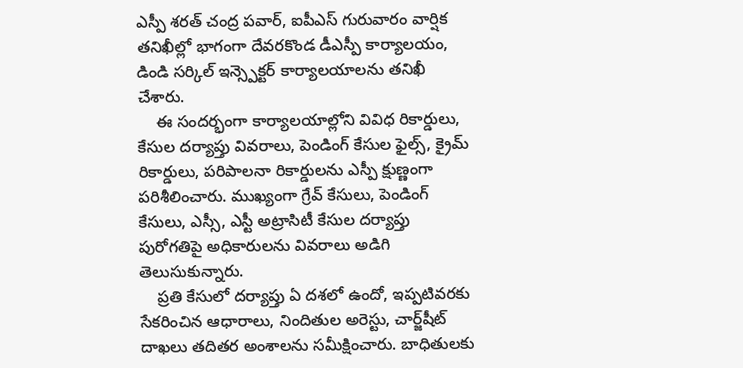ఎస్పీ శరత్ చంద్ర పవార్, ఐపీఎస్ గురువారం వార్షిక తనిఖీల్లో భాగంగా దేవరకొండ డీఎస్పీ కార్యాలయం, డిండి సర్కిల్ ఇన్స్పెక్టర్ కార్యాలయాలను తనిఖీ చేశారు.
    ఈ సందర్భంగా కార్యాలయాల్లోని వివిధ రికార్డులు, కేసుల దర్యాప్తు వివరాలు, పెండింగ్ కేసుల ఫైల్స్, క్రైమ్ రికార్డులు, పరిపాలనా రికార్డులను ఎస్పీ క్షుణ్ణంగా పరిశీలించారు. ముఖ్యంగా గ్రేవ్ కేసులు, పెండింగ్ కేసులు, ఎస్సీ, ఎస్టీ అట్రాసిటీ కేసుల దర్యాప్తు పురోగతిపై అధికారులను వివరాలు అడిగి తెలుసుకున్నారు.
    ప్రతి కేసులో దర్యాప్తు ఏ దశలో ఉందో, ఇప్పటివరకు సేకరించిన ఆధారాలు, నిందితుల అరెస్టు, చార్జ్‌షీట్ దాఖలు తదితర అంశాలను సమీక్షించారు. బాధితులకు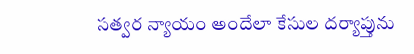సత్వర న్యాయం అందేలా కేసుల దర్యాప్తును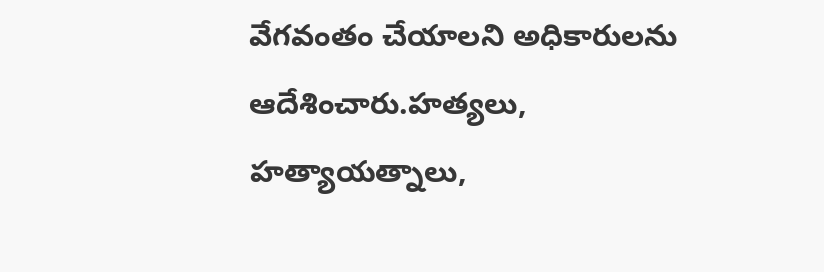వేగవంతం చేయాలని అధికారులను ఆదేశించారు.హత్యలు, హత్యాయత్నాలు,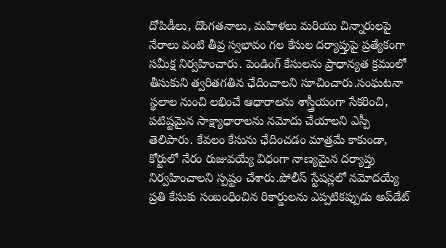దోపిడీలు, దొంగతనాలు, మహిళలు మరియు చిన్నారులపై నేరాలు వంటి తీవ్ర స్వభావం గల కేసుల దర్యాప్తుపై ప్రత్యేకంగా సమీక్ష నిర్వహించారు. పెండింగ్ కేసులను ప్రాధాన్యత క్రమంలో తీసుకుని త్వరితగతిన ఛేదించాలని సూచించారు.సంఘటనా స్థలాల నుంచి లభించే ఆధారాలను శాస్త్రీయంగా సేకరించి, పటిష్టమైన సాక్ష్యాధారాలను నమోదు చేయాలని ఎస్పీ తెలిపారు. కేవలం కేసును ఛేదించడం మాత్రమే కాకుండా, కోర్టులో నేరం రుజువయ్యే విధంగా నాణ్యమైన దర్యాప్తు నిర్వహించాలని స్పష్టం చేశారు.పోలీస్ స్టేషన్లలో నమోదయ్యే ప్రతి కేసుకు సంబంధించిన రికార్డులను ఎప్పటికప్పుడు అప్‌డేట్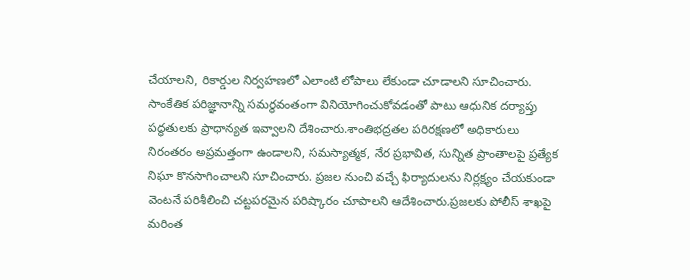చేయాలని, రికార్డుల నిర్వహణలో ఎలాంటి లోపాలు లేకుండా చూడాలని సూచించారు. సాంకేతిక పరిజ్ఞానాన్ని సమర్థవంతంగా వినియోగించుకోవడంతో పాటు ఆధునిక దర్యాప్తు పద్ధతులకు ప్రాధాన్యత ఇవ్వాలని దేశించారు.శాంతిభద్రతల పరిరక్షణలో అధికారులు నిరంతరం అప్రమత్తంగా ఉండాలని, సమస్యాత్మక, నేర ప్రభావిత, సున్నిత ప్రాంతాలపై ప్రత్యేక నిఘా కొనసాగించాలని సూచించారు. ప్రజల నుంచి వచ్చే ఫిర్యాదులను నిర్లక్ష్యం చేయకుండా వెంటనే పరిశీలించి చట్టపరమైన పరిష్కారం చూపాలని ఆదేశించారు.ప్రజలకు పోలీస్ శాఖపై మరింత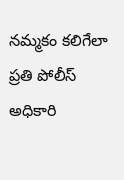నమ్మకం కలిగేలా ప్రతి పోలీస్ అధికారి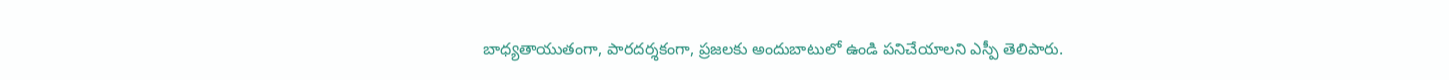బాధ్యతాయుతంగా, పారదర్శకంగా, ప్రజలకు అందుబాటులో ఉండి పనిచేయాలని ఎస్పీ తెలిపారు.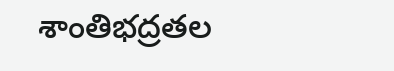శాంతిభద్రతల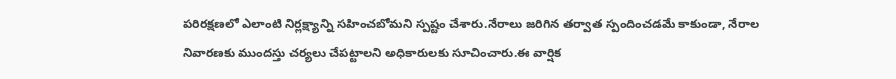పరిరక్షణలో ఎలాంటి నిర్లక్ష్యాన్ని సహించబోమని స్పష్టం చేశారు.నేరాలు జరిగిన తర్వాత స్పందించడమే కాకుండా, నేరాల నివారణకు ముందస్తు చర్యలు చేపట్టాలని అధికారులకు సూచించారు.ఈ వార్షిక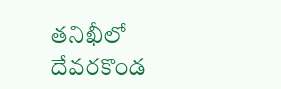తనిఖీలో దేవరకొండ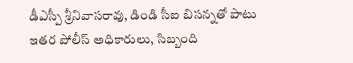డీఎస్పీ శ్రీనివాసరావు, డిండి సీఐ బిసన్నతో పాటు ఇతర పోలీస్ అధికారులు, సిబ్బంది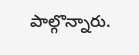పాల్గొన్నారు.